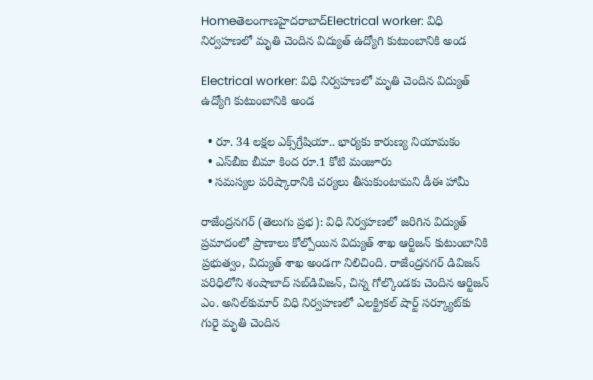Homeతెలంగాణహైదరాబాద్Electrical worker: విధి నిర్వహణలో మృతి చెందిన విద్యుత్ ఉద్యోగి కుటుంబానికి అండ

Electrical worker: విధి నిర్వహణలో మృతి చెందిన విద్యుత్ ఉద్యోగి కుటుంబానికి అండ

  • రూ. 34 లక్షల ఎక్స్‌గ్రేషియా.. భార్యకు కారుణ్య నియామకం
  • ఎస్‌బీఐ బీమా కింద రూ.1 కోటి మంజూరు
  • సమస్యల పరిష్కారానికి చర్యలు తీసుకుంటామని డీఈ హామీ

రాజేంద్రనగర్ (తెలుగు ప్రభ): విధి నిర్వహణలో జరిగిన విద్యుత్ ప్రమాదంలో ప్రాణాలు కోల్పోయిన విద్యుత్ శాఖ ఆర్టిజన్ కుటుంబానికి ప్రభుత్వం, విద్యుత్ శాఖ అండగా నిలిచింది. రాజేంద్రనగర్ డివిజన్ పరిధిలోని శంషాబాద్ సబ్‌డివిజన్, చిన్న గోల్కొండకు చెందిన ఆర్టిజన్ ఎం. అనిల్‌కుమార్ విధి నిర్వహణలో ఎలక్ట్రికల్ షార్ట్‌ సర్క్యూట్‌కు గురై మృతి చెందిన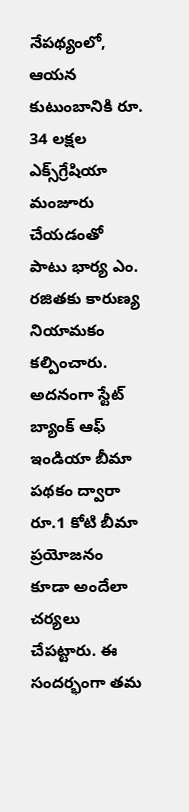నేపథ్యంలో, ఆయన కుటుంబానికి రూ. 34 లక్షల ఎక్స్‌గ్రేషియా మంజూరు చేయడంతో పాటు భార్య ఎం. రజితకు కారుణ్య నియామకం కల్పించారు. అదనంగా స్టేట్ బ్యాంక్ ఆఫ్ ఇండియా బీమా పథకం ద్వారా రూ.1 కోటి బీమా ప్రయోజనం కూడా అందేలా చర్యలు చేపట్టారు. ఈ సందర్భంగా తమ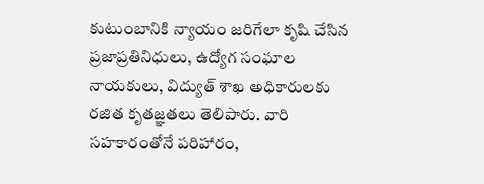కుటుంబానికి న్యాయం జరిగేలా కృషి చేసిన ప్రజాప్రతినిధులు, ఉద్యోగ సంఘాల నాయకులు, విద్యుత్ శాఖ అధికారులకు రజిత కృతజ్ఞతలు తెలిపారు. వారి సహకారంతోనే పరిహారం,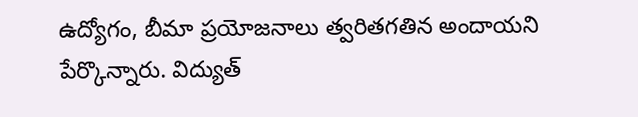ఉద్యోగం, బీమా ప్రయోజనాలు త్వరితగతిన అందాయని పేర్కొన్నారు. విద్యుత్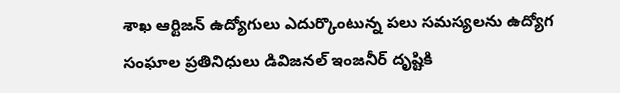శాఖ ఆర్టిజన్ ఉద్యోగులు ఎదుర్కొంటున్న పలు సమస్యలను ఉద్యోగ సంఘాల ప్రతినిధులు డివిజనల్ ఇంజనీర్ దృష్టికి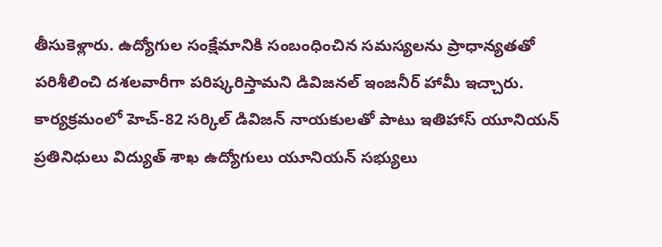తీసుకెళ్లారు. ఉద్యోగుల సంక్షేమానికి సంబంధించిన సమస్యలను ప్రాధాన్యతతో పరిశీలించి దశలవారీగా పరిష్కరిస్తామని డివిజనల్ ఇంజనీర్ హామీ ఇచ్చారు. కార్యక్రమంలో హెచ్-82 సర్కిల్ డివిజన్ నాయకులతో పాటు ఇతిహాస్ యూనియన్ ప్రతినిధులు విద్యుత్ శాఖ ఉద్యోగులు యూనియన్ సభ్యులు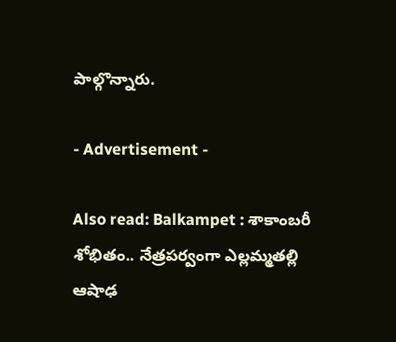పాల్గొన్నారు.

- Advertisement -

Also read: Balkampet : శాకాంబరీ శోభితం.. నేత్రపర్వంగా ఎల్లమ్మతల్లి ఆషాఢ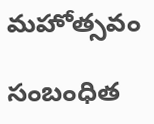మహోత్సవం

సంబంధిత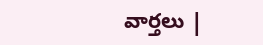వార్తలు |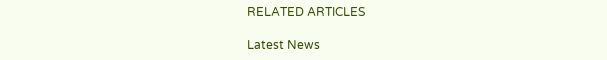RELATED ARTICLES

Latest News